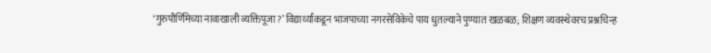‘गुरुपौर्णिमेच्या नावाखाली व्यक्तिपूजा?’ विद्यार्थ्यांकडून भाजपाच्या नगरसेविकेचे पाय धुतल्याने पुण्यात खळबळ; शिक्षण व्यवस्थेवरच प्रश्नचिन्ह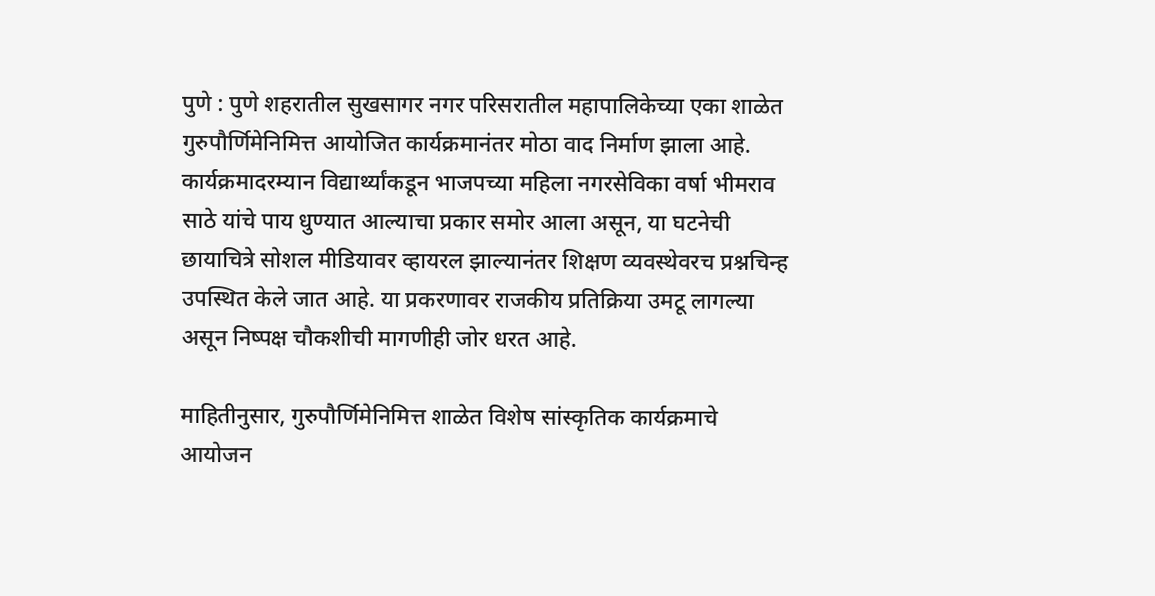पुणे : पुणे शहरातील सुखसागर नगर परिसरातील महापालिकेच्या एका शाळेत गुरुपौर्णिमेनिमित्त आयोजित कार्यक्रमानंतर मोठा वाद निर्माण झाला आहे. कार्यक्रमादरम्यान विद्यार्थ्यांकडून भाजपच्या महिला नगरसेविका वर्षा भीमराव साठे यांचे पाय धुण्यात आल्याचा प्रकार समोर आला असून, या घटनेची छायाचित्रे सोशल मीडियावर व्हायरल झाल्यानंतर शिक्षण व्यवस्थेवरच प्रश्नचिन्ह उपस्थित केले जात आहे. या प्रकरणावर राजकीय प्रतिक्रिया उमटू लागल्या असून निष्पक्ष चौकशीची मागणीही जोर धरत आहे.

माहितीनुसार, गुरुपौर्णिमेनिमित्त शाळेत विशेष सांस्कृतिक कार्यक्रमाचे आयोजन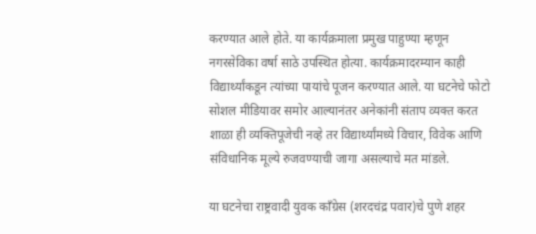करण्यात आले होते. या कार्यक्रमाला प्रमुख पाहुण्या म्हणून नगरसेविका वर्षा साठे उपस्थित होत्या. कार्यक्रमादरम्यान काही विद्यार्थ्यांकडून त्यांच्या पायांचे पूजन करण्यात आले. या घटनेचे फोटो सोशल मीडियावर समोर आल्यानंतर अनेकांनी संताप व्यक्त करत शाळा ही व्यक्तिपूजेची नव्हे तर विद्यार्थ्यांमध्ये विचार, विवेक आणि संविधानिक मूल्ये रुजवण्याची जागा असल्याचे मत मांडले.

या घटनेचा राष्ट्रवादी युवक काँग्रेस (शरदचंद्र पवार)चे पुणे शहर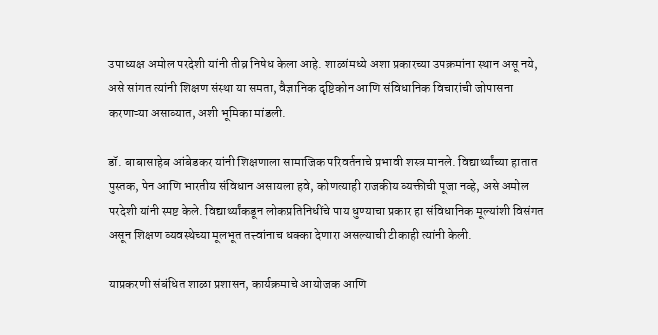उपाध्यक्ष अमोल परदेशी यांनी तीव्र निषेध केला आहे. शाळांमध्ये अशा प्रकारच्या उपक्रमांना स्थान असू नये, असे सांगत त्यांनी शिक्षण संस्था या समता, वैज्ञानिक दृष्टिकोन आणि संविधानिक विचारांची जोपासना करणाऱ्या असाव्यात, अशी भूमिका मांडली.

डॉ. बाबासाहेब आंबेडकर यांनी शिक्षणाला सामाजिक परिवर्तनाचे प्रभावी शस्त्र मानले. विद्यार्थ्यांच्या हातात पुस्तक, पेन आणि भारतीय संविधान असायला हवे, कोणत्याही राजकीय व्यक्तीची पूजा नव्हे, असे अमोल परदेशी यांनी स्पष्ट केले. विद्यार्थ्यांकडून लोकप्रतिनिधींचे पाय धुण्याचा प्रकार हा संविधानिक मूल्यांशी विसंगत असून शिक्षण व्यवस्थेच्या मूलभूत तत्त्वांनाच धक्का देणारा असल्याची टीकाही त्यांनी केली.

याप्रकरणी संबंधित शाळा प्रशासन, कार्यक्रमाचे आयोजक आणि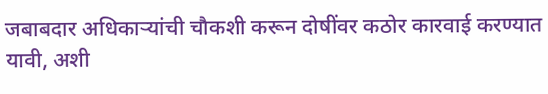जबाबदार अधिकाऱ्यांची चौकशी करून दोषींवर कठोर कारवाई करण्यात यावी, अशी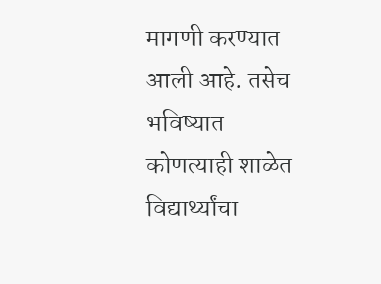मागणी करण्यात आली आहे. तसेच भविष्यात कोणत्याही शाळेत विद्यार्थ्यांचा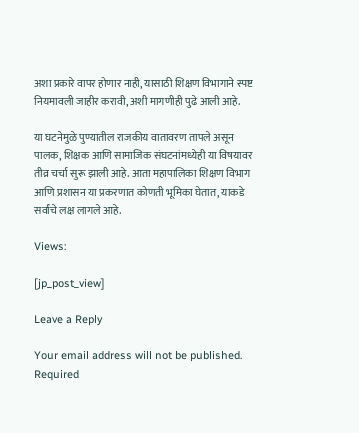अशा प्रकारे वापर होणार नाही, यासाठी शिक्षण विभागाने स्पष्ट नियमावली जाहीर करावी, अशी मागणीही पुढे आली आहे.

या घटनेमुळे पुण्यातील राजकीय वातावरण तापले असून पालक, शिक्षक आणि सामाजिक संघटनांमध्येही या विषयावर तीव्र चर्चा सुरू झाली आहे. आता महापालिका शिक्षण विभाग आणि प्रशासन या प्रकरणात कोणती भूमिका घेतात, याकडे सर्वांचे लक्ष लागले आहे.

Views:

[jp_post_view]

Leave a Reply

Your email address will not be published. Required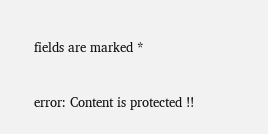fields are marked *

error: Content is protected !!